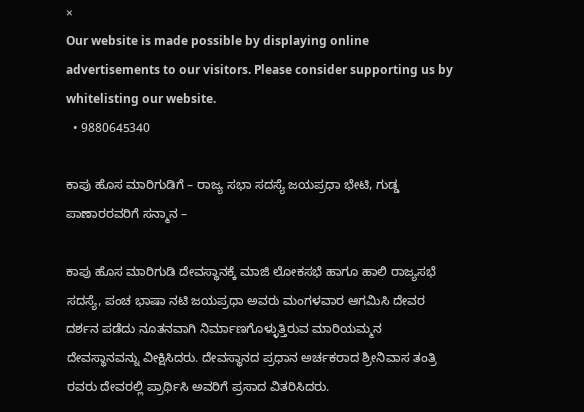×
Our website is made possible by displaying online advertisements to our visitors. Please consider supporting us by whitelisting our website.
  • 9880645340

ಕಾಪು ಹೊಸ ಮಾರಿಗುಡಿಗೆ – ರಾಜ್ಯ ಸಭಾ ಸದಸ್ಯೆ ಜಯಪ್ರಧಾ ಭೇಟಿ, ಗುಡ್ಡ ಪಾಣಾರರವರಿಗೆ ಸನ್ಮಾನ –

ಕಾಪು ಹೊಸ ಮಾರಿಗುಡಿ ದೇವಸ್ಥಾನಕ್ಕೆ ಮಾಜಿ ಲೋಕಸಭೆ ಹಾಗೂ ಹಾಲಿ ರಾಜ್ಯಸಭೆ ಸದಸ್ಯೆ, ಪಂಚ ಭಾಷಾ ನಟಿ ಜಯಪ್ರಧಾ ಅವರು ಮಂಗಳವಾರ ಆಗಮಿಸಿ ದೇವರ ದರ್ಶನ ಪಡೆದು ನೂತನವಾಗಿ ನಿರ್ಮಾಣಗೊಳ್ಳುತ್ತಿರುವ ಮಾರಿಯಮ್ಮನ ದೇವಸ್ಥಾನವನ್ನು ವೀಕ್ಷಿಸಿದರು. ದೇವಸ್ಥಾನದ ಪ್ರಧಾನ ಅರ್ಚಕರಾದ ಶ್ರೀನಿವಾಸ ತಂತ್ರಿ ರವರು ದೇವರಲ್ಲಿ ಪ್ರಾರ್ಥಿಸಿ ಅವರಿಗೆ ಪ್ರಸಾದ ವಿತರಿಸಿದರು.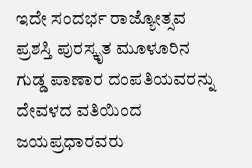ಇದೇ ಸಂದರ್ಭ ರಾಜ್ಯೋತ್ಸವ ಪ್ರಶಸ್ತಿ ಪುರಸ್ಕೃತ ಮೂಳೂರಿನ ಗುಡ್ಡ ಪಾಣಾರ ದಂಪತಿಯವರನ್ನು ದೇವಳದ ವತಿಯಿಂದ ಜಯಪ್ರಧಾರವರು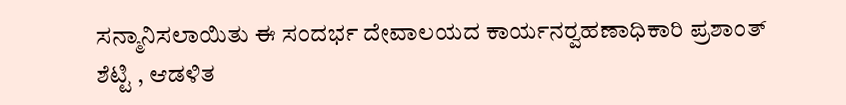ಸನ್ಮಾನಿಸಲಾಯಿತು ಈ ಸಂದರ್ಭ ದೇವಾಲಯದ ಕಾರ್ಯನರ‍್ವಹಣಾಧಿಕಾರಿ ಪ್ರಶಾಂತ್ ಶೆಟ್ಟಿ , ಆಡಳಿತ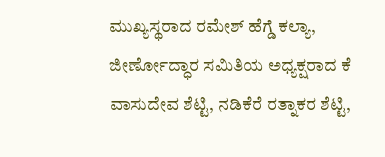ಮುಖ್ಯಸ್ಥರಾದ ರಮೇಶ್ ಹೆಗ್ಡೆ ಕಲ್ಯಾ, ಜೀರ್ಣೋದ್ಧಾರ ಸಮಿತಿಯ ಅಧ್ಯಕ್ಷರಾದ ಕೆ ವಾಸುದೇವ ಶೆಟ್ಟಿ, ನಡಿಕೆರೆ ರತ್ನಾಕರ ಶೆಟ್ಟಿ,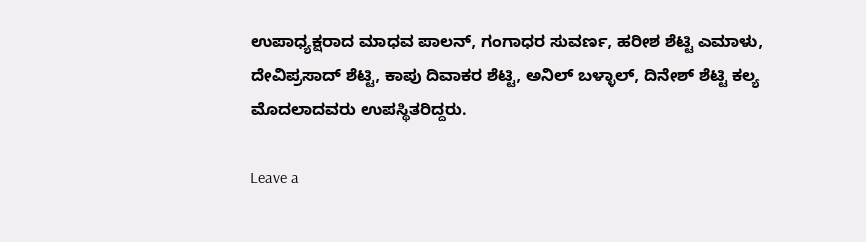ಉಪಾಧ್ಯಕ್ಷರಾದ ಮಾಧವ ಪಾಲನ್, ಗಂಗಾಧರ ಸುವರ್ಣ, ಹರೀಶ ಶೆಟ್ಟಿ ಎಮಾಳು, ದೇವಿಪ್ರಸಾದ್ ಶೆಟ್ಟಿ, ಕಾಪು ದಿವಾಕರ ಶೆಟ್ಟಿ, ಅನಿಲ್ ಬಳ್ಳಾಲ್, ದಿನೇಶ್‌ ಶೆಟ್ಟಿ ಕಲ್ಯ ಮೊದಲಾದವರು ಉಪಸ್ಥಿತರಿದ್ದರು.

Leave a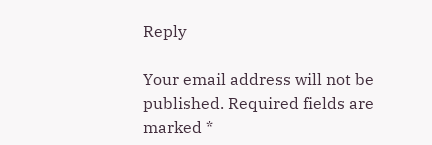Reply

Your email address will not be published. Required fields are marked *